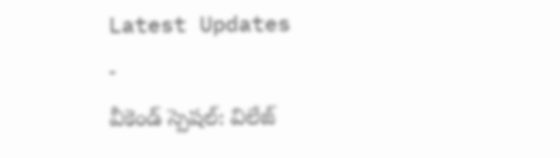Latest Updates
-
వీకెండ్ స్పెషల్: విలేజ్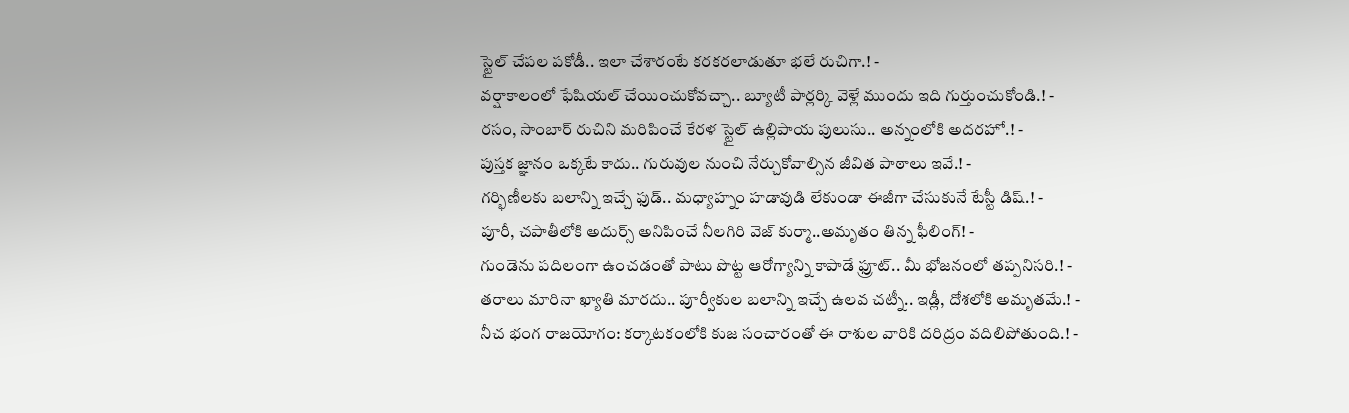స్టైల్ చేపల పకోడీ.. ఇలా చేశారంటే కరకరలాడుతూ భలే రుచిగా.! -
వర్షాకాలంలో ఫేషియల్ చేయించుకోవచ్చా.. బ్యూటీ పార్లర్కి వెళ్లే ముందు ఇది గుర్తుంచుకోండి.! -
రసం, సాంబార్ రుచిని మరిపించే కేరళ స్టైల్ ఉల్లిపాయ పులుసు.. అన్నంలోకి అదరహో.! -
పుస్తక జ్ఞానం ఒక్కటే కాదు.. గురువుల నుంచి నేర్చుకోవాల్సిన జీవిత పాఠాలు ఇవే.! -
గర్భిణీలకు బలాన్ని ఇచ్చే ఫుడ్.. మధ్యాహ్నం హడావుడి లేకుండా ఈజీగా చేసుకునే టేస్టీ డిష్.! -
పూరీ, చపాతీలోకి అదుర్స్ అనిపించే నీలగిరి వెజ్ కుర్మా..అమృతం తిన్న ఫీలింగ్! -
గుండెను పదిలంగా ఉంచడంతో పాటు పొట్ట ఆరోగ్యాన్ని కాపాడే ఫ్రూట్.. మీ భోజనంలో తప్పనిసరి.! -
తరాలు మారినా ఖ్యాతి మారదు.. పూర్వీకుల బలాన్ని ఇచ్చే ఉలవ చట్నీ.. ఇడ్లీ, దోశలోకి అమృతమే.! -
నీచ భంగ రాజయోగం: కర్కాటకంలోకి కుజ సంచారంతో ఈ రాశుల వారికి దరిద్రం వదిలిపోతుంది.! -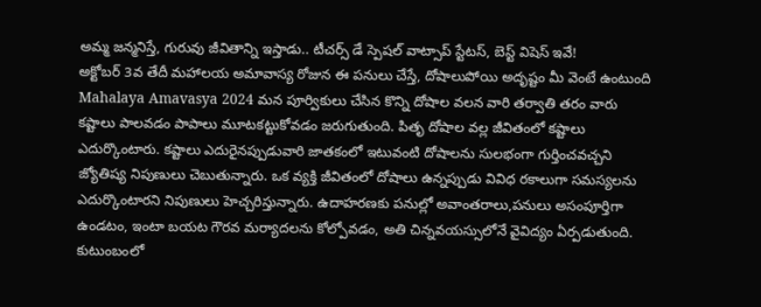అమ్మ జన్మనిస్తే, గురువు జీవితాన్ని ఇస్తాడు.. టీచర్స్ డే స్పెషల్ వాట్సాప్ స్టేటస్, బెస్ట్ విషెస్ ఇవే!
అక్టోబర్ 3వ తేదీ మహాలయ అమావాస్య రోజున ఈ పనులు చేస్తే, దోషాలుపోయి అదృష్టం మీ వెంటే ఉంటుంది
Mahalaya Amavasya 2024 మన పూర్వికులు చేసిన కొన్ని దోషాల వలన వారి తర్వాతి తరం వారు కష్టాలు పాలవడం పాపాలు మూటకట్టుకోవడం జరుగుతుంది. పితృ దోషాల వల్ల జీవితంలో కష్టాలు ఎదుర్కొంటారు. కష్టాలు ఎదురైనప్పుడువారి జాతకంలో ఇటువంటి దోషాలను సులభంగా గుర్తించవచ్చని జ్యోతిష్య నిపుణులు చెబుతున్నారు. ఒక వ్యక్తి జీవితంలో దోషాలు ఉన్నప్పుడు వివిధ రకాలుగా సమస్యలను ఎదుర్కొంటారని నిపుణులు హెచ్చరిస్తున్నారు. ఉదాహరణకు పనుల్లో అవాంతరాలు,పనులు అసంపూర్తిగా ఉండటం, ఇంటా బయట గౌరవ మర్యాదలను కోల్పోవడం, అతి చిన్నవయస్సులోనే వైవిద్యం ఏర్పడుతుంది. కుటుంబంలో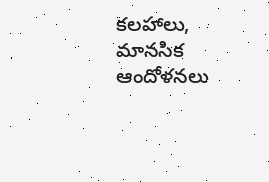కలహాలు, మానసిక ఆందోళనలు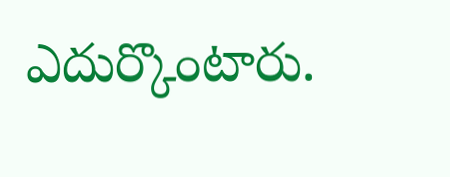ఎదుర్కొంటారు.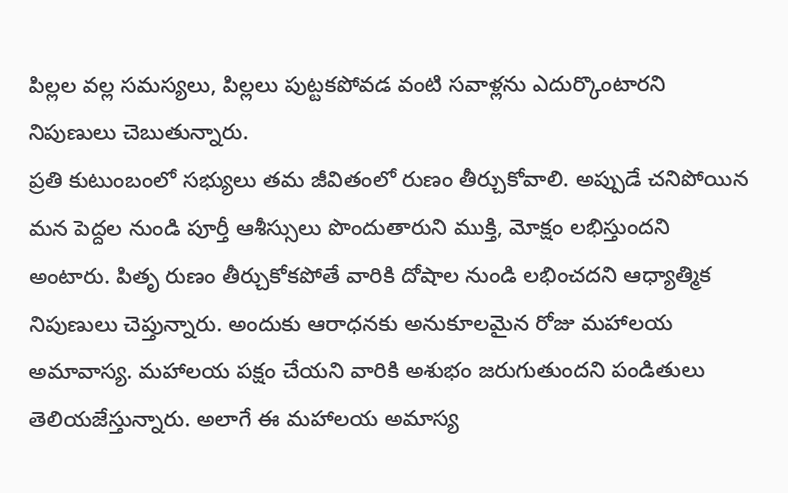పిల్లల వల్ల సమస్యలు, పిల్లలు పుట్టకపోవడ వంటి సవాళ్లను ఎదుర్కొంటారని నిపుణులు చెబుతున్నారు.
ప్రతి కుటుంబంలో సభ్యులు తమ జీవితంలో రుణం తీర్చుకోవాలి. అప్పుడే చనిపోయిన మన పెద్దల నుండి పూర్తీ ఆశీస్సులు పొందుతారుని ముక్తి, మోక్షం లభిస్తుందని అంటారు. పితృ రుణం తీర్చుకోకపోతే వారికి దోషాల నుండి లభించదని ఆధ్యాత్మిక నిపుణులు చెప్తున్నారు. అందుకు ఆరాధనకు అనుకూలమైన రోజు మహాలయ అమావాస్య. మహాలయ పక్షం చేయని వారికి అశుభం జరుగుతుందని పండితులు తెలియజేస్తున్నారు. అలాగే ఈ మహాలయ అమాస్య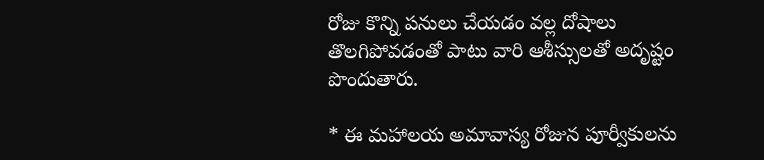రోజు కొన్ని పనులు చేయడం వల్ల దోషాలు తొలగిపోవడంతో పాటు వారి ఆశీస్సులతో అదృష్టం పొందుతారు.

* ఈ మహాలయ అమావాస్య రోజున పూర్వీకులను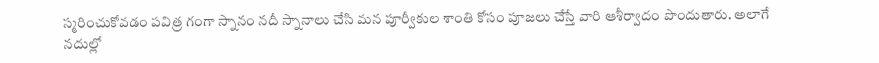స్మరించుకోవడం పవిత్ర గంగా స్నానం నదీ స్నానాలు చేసి మన పూర్వీకుల శాంతి కోసం పూజలు చేస్తే వారి ఆశీర్వాదం పొందుతారు. అలాగే నదుల్లో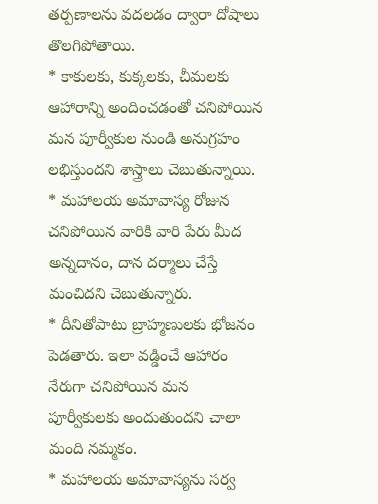తర్పణాలను వదలడం ద్వారా దోషాలు తొలగిపోతాయి.
* కాకులకు, కుక్కలకు, చీమలకు ఆహారాన్ని అందించడంతో చనిపోయిన మన పూర్వీకుల నుండి అనుగ్రహం లభిస్తుందని శాస్త్రాలు చెబుతున్నాయి.
* మహాలయ అమావాస్య రోజున చనిపోయిన వారికి వారి పేరు మీద అన్నదానం, దాన దర్మాలు చేస్తే మంచిదని చెబుతున్నారు.
* దీనితోపాటు బ్రాహ్మణులకు భోజనం పెడతారు. ఇలా వడ్డించే ఆహారం నేరుగా చనిపోయిన మన పూర్వీకులకు అందుతుందని చాలా మంది నమ్మకం.
* మహాలయ అమావాస్యను సర్వ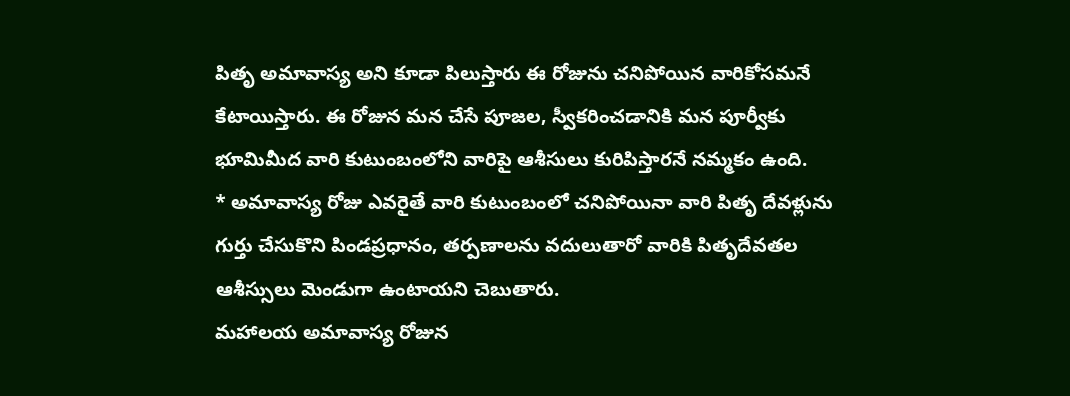పితృ అమావాస్య అని కూడా పిలుస్తారు ఈ రోజును చనిపోయిన వారికోసమనే కేటాయిస్తారు. ఈ రోజున మన చేసే పూజల, స్వీకరించడానికి మన పూర్వీకు భూమిమీద వారి కుటుంబంలోని వారిపై ఆశీసులు కురిపిస్తారనే నమ్మకం ఉంది.
* అమావాస్య రోజు ఎవరైతే వారి కుటుంబంలో చనిపోయినా వారి పితృ దేవళ్లును గుర్తు చేసుకొని పిండప్రధానం, తర్పణాలను వదులుతారో వారికి పితృదేవతల ఆశీస్సులు మెండుగా ఉంటాయని చెబుతారు.
మహాలయ అమావాస్య రోజున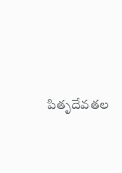పితృదేవతల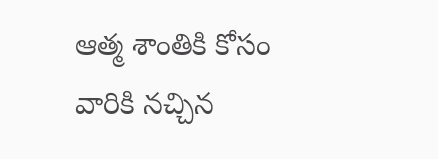ఆత్మ శాంతికి కోసం వారికి నచ్చిన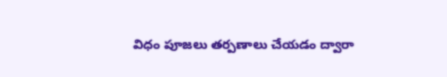విధం పూజలు తర్పణాలు చేయడం ద్వారా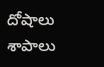దోషాలు శాపాలు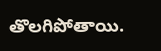తొలగిపోతాయి.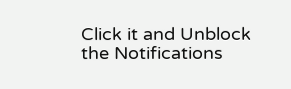Click it and Unblock the Notifications